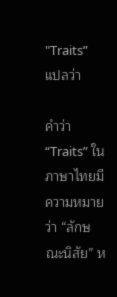"Traits” แปลว่า

คำว่า “Traits” ในภาษาไทยมีความหมายว่า “ลักษณะนิสัย” ห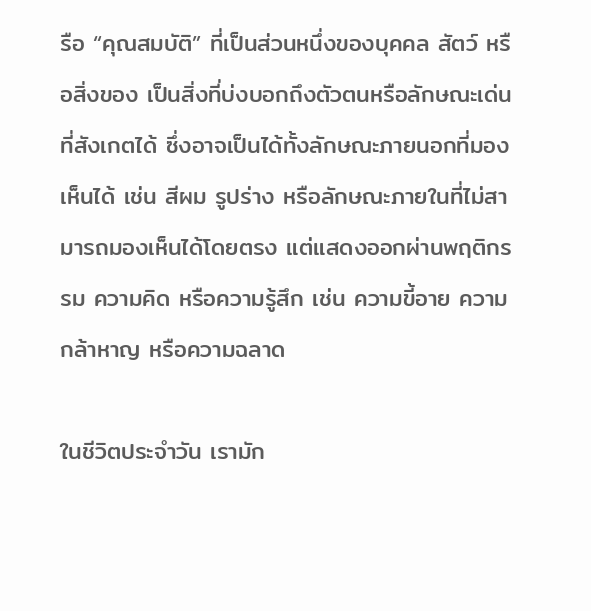รือ “คุณสมบัติ” ที่เป็นส่วนหนึ่งของบุคคล สัตว์ หรือสิ่งของ เป็นสิ่งที่บ่งบอกถึงตัวตนหรือลักษณะเด่นที่สังเกตได้ ซึ่งอาจเป็นได้ทั้งลักษณะภายนอกที่มองเห็นได้ เช่น สีผม รูปร่าง หรือลักษณะภายในที่ไม่สามารถมองเห็นได้โดยตรง แต่แสดงออกผ่านพฤติกรรม ความคิด หรือความรู้สึก เช่น ความขี้อาย ความกล้าหาญ หรือความฉลาด

ในชีวิตประจำวัน เรามัก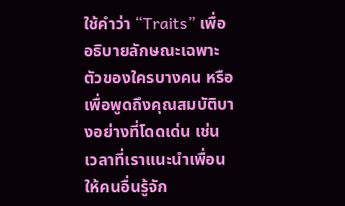ใช้คำว่า “Traits” เพื่ออธิบายลักษณะเฉพาะตัวของใครบางคน หรือเพื่อพูดถึงคุณสมบัติบางอย่างที่โดดเด่น เช่น เวลาที่เราแนะนำเพื่อนให้คนอื่นรู้จัก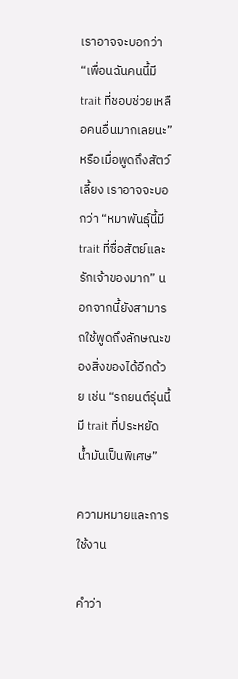เราอาจจะบอกว่า “เพื่อนฉันคนนี้มี trait ที่ชอบช่วยเหลือคนอื่นมากเลยนะ” หรือเมื่อพูดถึงสัตว์เลี้ยง เราอาจจะบอกว่า “หมาพันธุ์นี้มี trait ที่ซื่อสัตย์และรักเจ้าของมาก” นอกจากนี้ยังสามารถใช้พูดถึงลักษณะของสิ่งของได้อีกด้วย เช่น “รถยนต์รุ่นนี้มี trait ที่ประหยัดน้ำมันเป็นพิเศษ”

ความหมายและการใช้งาน

คำว่า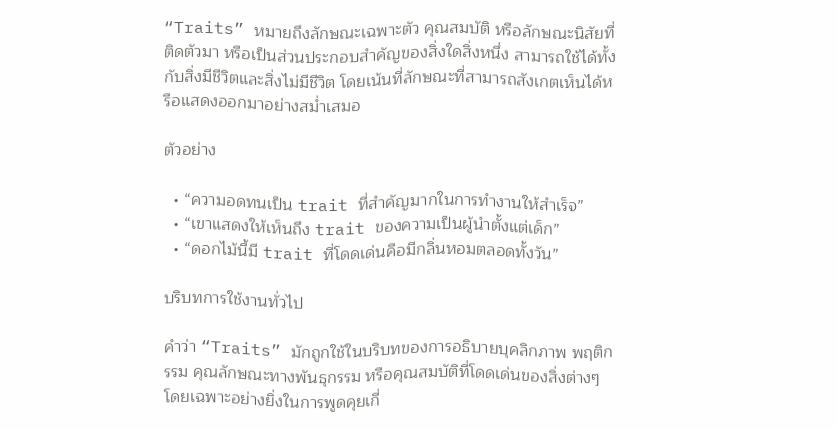“Traits” หมายถึงลักษณะเฉพาะตัว คุณสมบัติ หรือลักษณะนิสัยที่ติดตัวมา หรือเป็นส่วนประกอบสำคัญของสิ่งใดสิ่งหนึ่ง สามารถใช้ได้ทั้งกับสิ่งมีชีวิตและสิ่งไม่มีชีวิต โดยเน้นที่ลักษณะที่สามารถสังเกตเห็นได้หรือแสดงออกมาอย่างสม่ำเสมอ

ตัวอย่าง

  • “ความอดทนเป็น trait ที่สำคัญมากในการทำงานให้สำเร็จ”
  • “เขาแสดงให้เห็นถึง trait ของความเป็นผู้นำตั้งแต่เด็ก”
  • “ดอกไม้นี้มี trait ที่โดดเด่นคือมีกลิ่นหอมตลอดทั้งวัน”

บริบทการใช้งานทั่วไป

คำว่า “Traits” มักถูกใช้ในบริบทของการอธิบายบุคลิกภาพ พฤติกรรม คุณลักษณะทางพันธุกรรม หรือคุณสมบัติที่โดดเด่นของสิ่งต่างๆ โดยเฉพาะอย่างยิ่งในการพูดคุยเกี่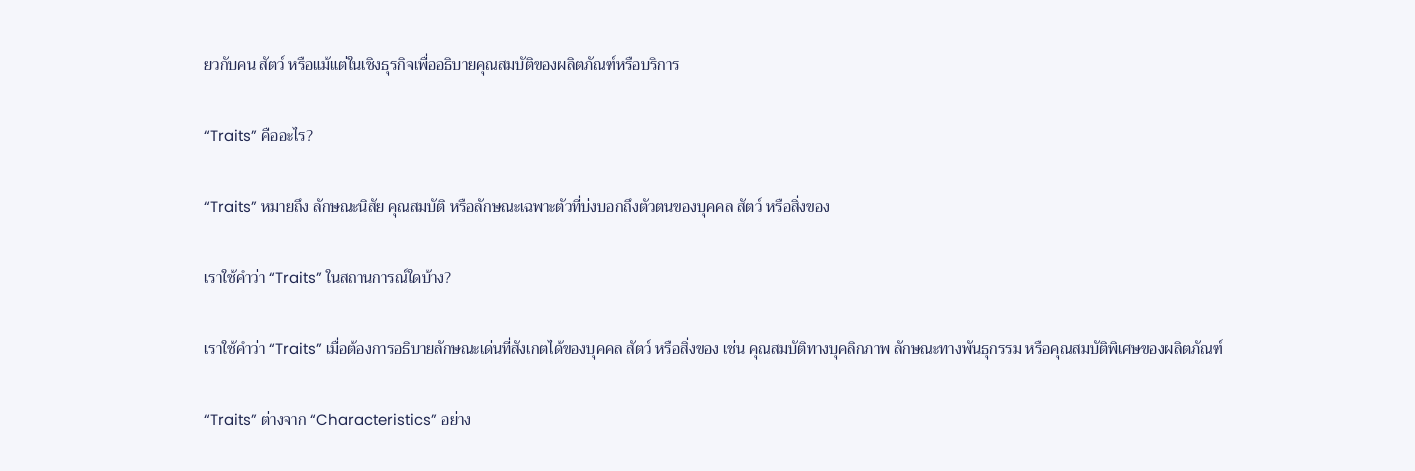ยวกับคน สัตว์ หรือแม้แต่ในเชิงธุรกิจเพื่ออธิบายคุณสมบัติของผลิตภัณฑ์หรือบริการ

“Traits” คืออะไร?

“Traits” หมายถึง ลักษณะนิสัย คุณสมบัติ หรือลักษณะเฉพาะตัวที่บ่งบอกถึงตัวตนของบุคคล สัตว์ หรือสิ่งของ

เราใช้คำว่า “Traits” ในสถานการณ์ใดบ้าง?

เราใช้คำว่า “Traits” เมื่อต้องการอธิบายลักษณะเด่นที่สังเกตได้ของบุคคล สัตว์ หรือสิ่งของ เช่น คุณสมบัติทางบุคลิกภาพ ลักษณะทางพันธุกรรม หรือคุณสมบัติพิเศษของผลิตภัณฑ์

“Traits” ต่างจาก “Characteristics” อย่าง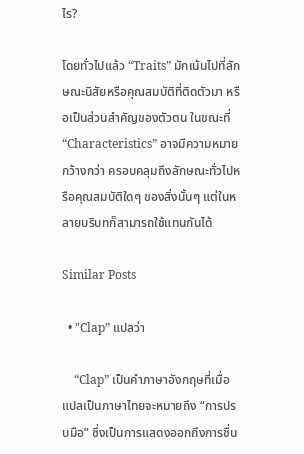ไร?

โดยทั่วไปแล้ว “Traits” มักเน้นไปที่ลักษณะนิสัยหรือคุณสมบัติที่ติดตัวมา หรือเป็นส่วนสำคัญของตัวตน ในขณะที่ “Characteristics” อาจมีความหมายกว้างกว่า ครอบคลุมถึงลักษณะทั่วไปหรือคุณสมบัติใดๆ ของสิ่งนั้นๆ แต่ในหลายบริบทก็สามารถใช้แทนกันได้

Similar Posts

  • "Clap” แปลว่า

    “Clap” เป็นคำภาษาอังกฤษที่เมื่อแปลเป็นภาษาไทยจะหมายถึง “การปรบมือ” ซึ่งเป็นการแสดงออกถึงการชื่น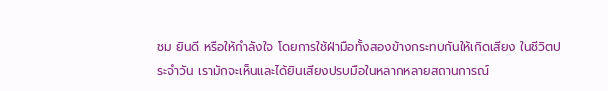ชม ยินดี หรือให้กำลังใจ โดยการใช้ฝ่ามือทั้งสองข้างกระทบกันให้เกิดเสียง ในชีวิตประจำวัน เรามักจะเห็นและได้ยินเสียงปรบมือในหลากหลายสถานการณ์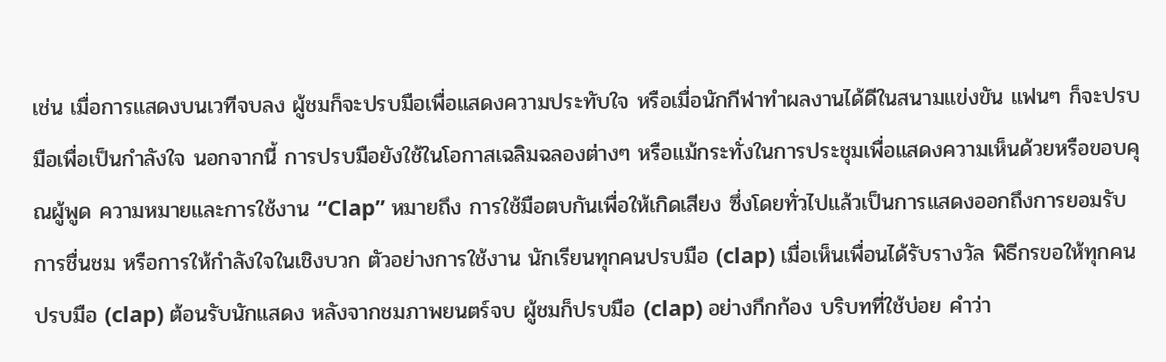เช่น เมื่อการแสดงบนเวทีจบลง ผู้ชมก็จะปรบมือเพื่อแสดงความประทับใจ หรือเมื่อนักกีฬาทำผลงานได้ดีในสนามแข่งขัน แฟนๆ ก็จะปรบมือเพื่อเป็นกำลังใจ นอกจากนี้ การปรบมือยังใช้ในโอกาสเฉลิมฉลองต่างๆ หรือแม้กระทั่งในการประชุมเพื่อแสดงความเห็นด้วยหรือขอบคุณผู้พูด ความหมายและการใช้งาน “Clap” หมายถึง การใช้มือตบกันเพื่อให้เกิดเสียง ซึ่งโดยทั่วไปแล้วเป็นการแสดงออกถึงการยอมรับ การชื่นชม หรือการให้กำลังใจในเชิงบวก ตัวอย่างการใช้งาน นักเรียนทุกคนปรบมือ (clap) เมื่อเห็นเพื่อนได้รับรางวัล พิธีกรขอให้ทุกคนปรบมือ (clap) ต้อนรับนักแสดง หลังจากชมภาพยนตร์จบ ผู้ชมก็ปรบมือ (clap) อย่างกึกก้อง บริบทที่ใช้บ่อย คำว่า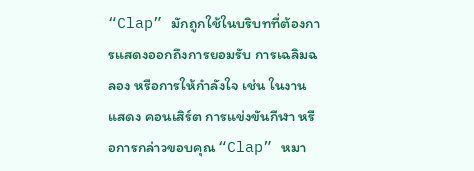“Clap” มักถูกใช้ในบริบทที่ต้องการแสดงออกถึงการยอมรับ การเฉลิมฉลอง หรือการให้กำลังใจ เช่น ในงานแสดง คอนเสิร์ต การแข่งขันกีฬา หรือการกล่าวขอบคุณ “Clap” หมา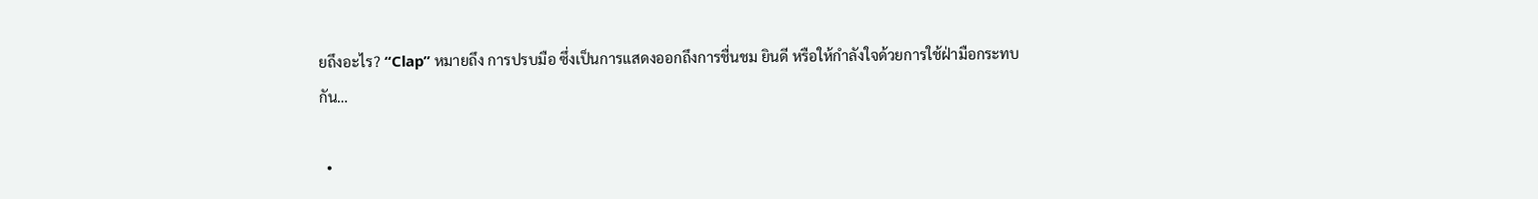ยถึงอะไร? “Clap” หมายถึง การปรบมือ ซึ่งเป็นการแสดงออกถึงการชื่นชม ยินดี หรือให้กำลังใจด้วยการใช้ฝ่ามือกระทบกัน…

  •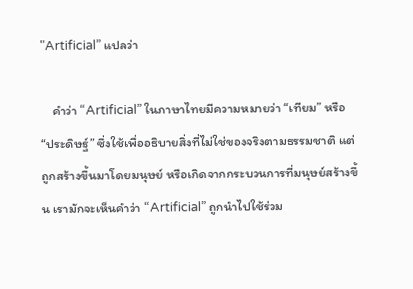"Artificial” แปลว่า

    คำว่า “Artificial” ในภาษาไทยมีความหมายว่า “เทียม” หรือ “ประดิษฐ์” ซึ่งใช้เพื่ออธิบายสิ่งที่ไม่ใช่ของจริงตามธรรมชาติ แต่ถูกสร้างขึ้นมาโดยมนุษย์ หรือเกิดจากกระบวนการที่มนุษย์สร้างขึ้น เรามักจะเห็นคำว่า “Artificial” ถูกนำไปใช้ร่วม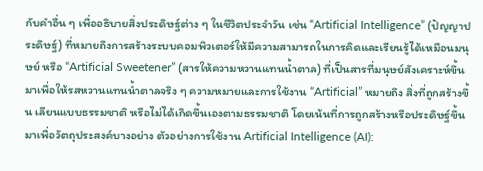กับคำอื่น ๆ เพื่ออธิบายสิ่งประดิษฐ์ต่าง ๆ ในชีวิตประจำวัน เช่น “Artificial Intelligence” (ปัญญาประดิษฐ์) ที่หมายถึงการสร้างระบบคอมพิวเตอร์ให้มีความสามารถในการคิดและเรียนรู้ได้เหมือนมนุษย์ หรือ “Artificial Sweetener” (สารให้ความหวานแทนน้ำตาล) ที่เป็นสารที่มนุษย์สังเคราะห์ขึ้นมาเพื่อให้รสหวานแทนน้ำตาลจริง ๆ ความหมายและการใช้งาน “Artificial” หมายถึง สิ่งที่ถูกสร้างขึ้น เลียนแบบธรรมชาติ หรือไม่ได้เกิดขึ้นเองตามธรรมชาติ โดยเน้นที่การถูกสร้างหรือประดิษฐ์ขึ้นมาเพื่อวัตถุประสงค์บางอย่าง ตัวอย่างการใช้งาน Artificial Intelligence (AI):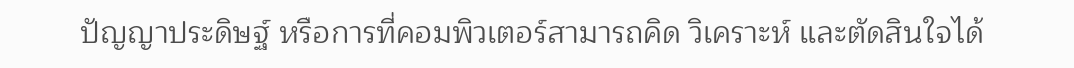ปัญญาประดิษฐ์ หรือการที่คอมพิวเตอร์สามารถคิด วิเคราะห์ และตัดสินใจได้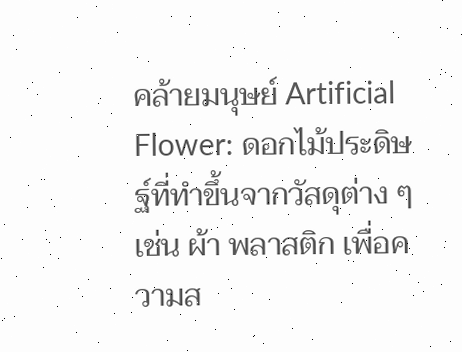คล้ายมนุษย์ Artificial Flower: ดอกไม้ประดิษฐ์ที่ทำขึ้นจากวัสดุต่าง ๆ เช่น ผ้า พลาสติก เพื่อความส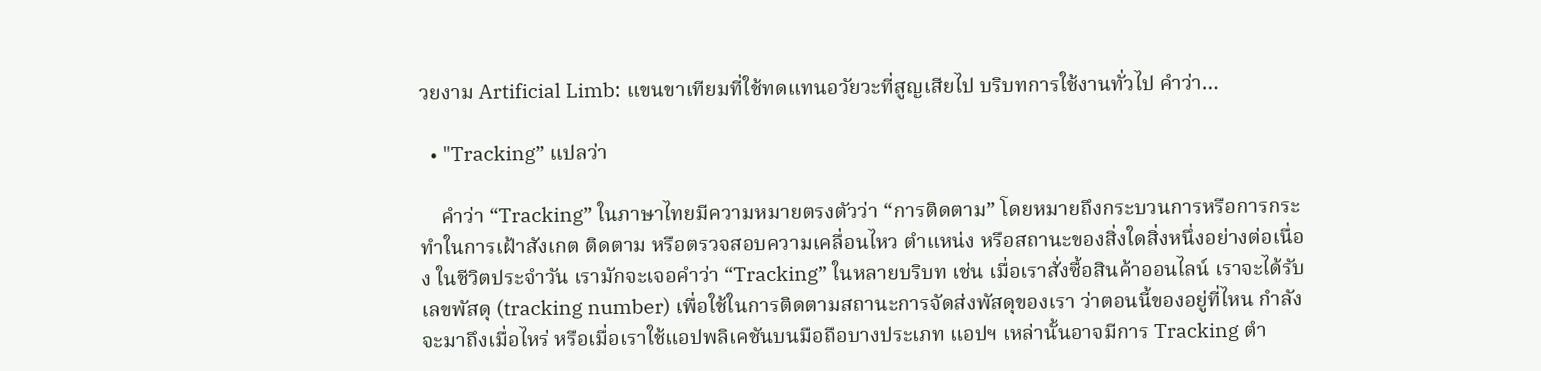วยงาม Artificial Limb: แขนขาเทียมที่ใช้ทดแทนอวัยวะที่สูญเสียไป บริบทการใช้งานทั่วไป คำว่า…

  • "Tracking” แปลว่า

    คำว่า “Tracking” ในภาษาไทยมีความหมายตรงตัวว่า “การติดตาม” โดยหมายถึงกระบวนการหรือการกระทำในการเฝ้าสังเกต ติดตาม หรือตรวจสอบความเคลื่อนไหว ตำแหน่ง หรือสถานะของสิ่งใดสิ่งหนึ่งอย่างต่อเนื่อง ในชีวิตประจำวัน เรามักจะเจอคำว่า “Tracking” ในหลายบริบท เช่น เมื่อเราสั่งซื้อสินค้าออนไลน์ เราจะได้รับเลขพัสดุ (tracking number) เพื่อใช้ในการติดตามสถานะการจัดส่งพัสดุของเรา ว่าตอนนี้ของอยู่ที่ไหน กำลังจะมาถึงเมื่อไหร่ หรือเมื่อเราใช้แอปพลิเคชันบนมือถือบางประเภท แอปฯ เหล่านั้นอาจมีการ Tracking ตำ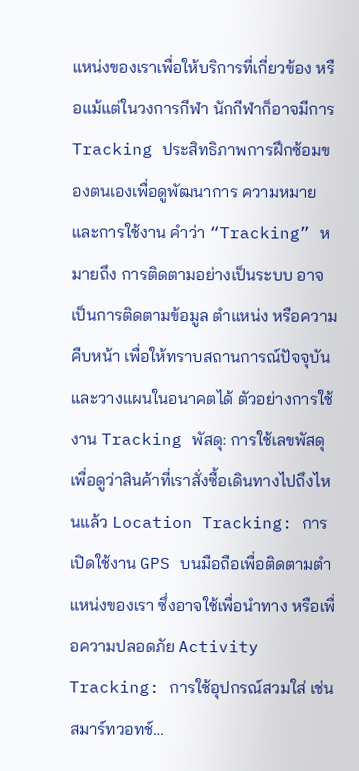แหน่งของเราเพื่อให้บริการที่เกี่ยวข้อง หรือแม้แต่ในวงการกีฬา นักกีฬาก็อาจมีการ Tracking ประสิทธิภาพการฝึกซ้อมของตนเองเพื่อดูพัฒนาการ ความหมายและการใช้งาน คำว่า “Tracking” หมายถึง การติดตามอย่างเป็นระบบ อาจเป็นการติดตามข้อมูล ตำแหน่ง หรือความคืบหน้า เพื่อให้ทราบสถานการณ์ปัจจุบันและวางแผนในอนาคตได้ ตัวอย่างการใช้งาน Tracking พัสดุ: การใช้เลขพัสดุเพื่อดูว่าสินค้าที่เราสั่งซื้อเดินทางไปถึงไหนแล้ว Location Tracking: การเปิดใช้งาน GPS บนมือถือเพื่อติดตามตำแหน่งของเรา ซึ่งอาจใช้เพื่อนำทาง หรือเพื่อความปลอดภัย Activity Tracking: การใช้อุปกรณ์สวมใส่ เช่น สมาร์ทวอทช์…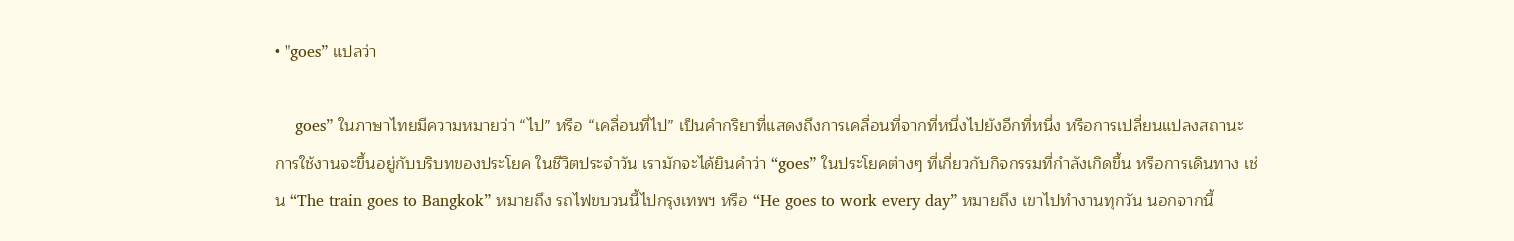• "goes” แปลว่า

    goes” ในภาษาไทยมีความหมายว่า “ไป” หรือ “เคลื่อนที่ไป” เป็นคำกริยาที่แสดงถึงการเคลื่อนที่จากที่หนึ่งไปยังอีกที่หนึ่ง หรือการเปลี่ยนแปลงสถานะ การใช้งานจะขึ้นอยู่กับบริบทของประโยค ในชีวิตประจำวัน เรามักจะได้ยินคำว่า “goes” ในประโยคต่างๆ ที่เกี่ยวกับกิจกรรมที่กำลังเกิดขึ้น หรือการเดินทาง เช่น “The train goes to Bangkok” หมายถึง รถไฟขบวนนี้ไปกรุงเทพฯ หรือ “He goes to work every day” หมายถึง เขาไปทำงานทุกวัน นอกจากนี้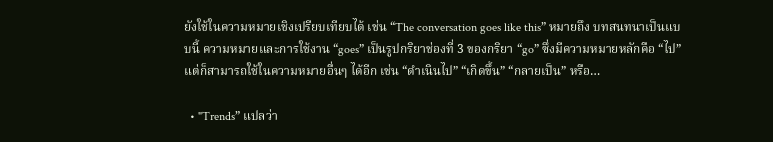ยังใช้ในความหมายเชิงเปรียบเทียบได้ เช่น “The conversation goes like this” หมายถึง บทสนทนาเป็นแบบนี้ ความหมายและการใช้งาน “goes” เป็นรูปกริยาช่องที่ 3 ของกริยา “go” ซึ่งมีความหมายหลักคือ “ไป” แต่ก็สามารถใช้ในความหมายอื่นๆ ได้อีก เช่น “ดำเนินไป” “เกิดขึ้น” “กลายเป็น” หรือ…

  • "Trends” แปลว่า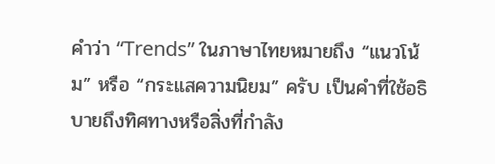คำว่า “Trends” ในภาษาไทยหมายถึง “แนวโน้ม” หรือ “กระแสความนิยม” ครับ เป็นคำที่ใช้อธิบายถึงทิศทางหรือสิ่งที่กำลัง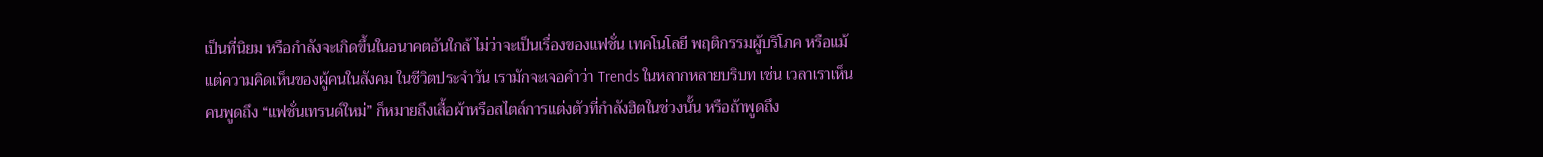เป็นที่นิยม หรือกำลังจะเกิดขึ้นในอนาคตอันใกล้ ไม่ว่าจะเป็นเรื่องของแฟชั่น เทคโนโลยี พฤติกรรมผู้บริโภค หรือแม้แต่ความคิดเห็นของผู้คนในสังคม ในชีวิตประจำวัน เรามักจะเจอคำว่า Trends ในหลากหลายบริบท เช่น เวลาเราเห็นคนพูดถึง “แฟชั่นเทรนด์ใหม่” ก็หมายถึงเสื้อผ้าหรือสไตล์การแต่งตัวที่กำลังฮิตในช่วงนั้น หรือถ้าพูดถึง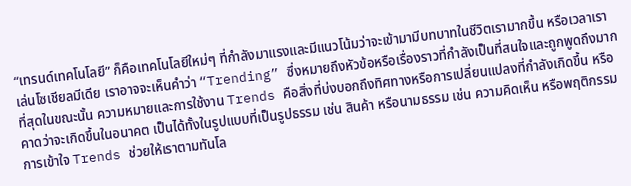“เทรนด์เทคโนโลยี” ก็คือเทคโนโลยีใหม่ๆ ที่กำลังมาแรงและมีแนวโน้มว่าจะเข้ามามีบทบาทในชีวิตเรามากขึ้น หรือเวลาเราเล่นโซเชียลมีเดีย เราอาจจะเห็นคำว่า “Trending” ซึ่งหมายถึงหัวข้อหรือเรื่องราวที่กำลังเป็นที่สนใจและถูกพูดถึงมากที่สุดในขณะนั้น ความหมายและการใช้งาน Trends คือสิ่งที่บ่งบอกถึงทิศทางหรือการเปลี่ยนแปลงที่กำลังเกิดขึ้น หรือคาดว่าจะเกิดขึ้นในอนาคต เป็นได้ทั้งในรูปแบบที่เป็นรูปธรรม เช่น สินค้า หรือนามธรรม เช่น ความคิดเห็น หรือพฤติกรรม การเข้าใจ Trends ช่วยให้เราตามทันโล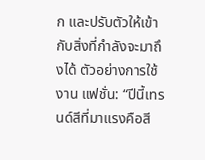ก และปรับตัวให้เข้ากับสิ่งที่กำลังจะมาถึงได้ ตัวอย่างการใช้งาน แฟชั่น: “ปีนี้เทรนด์สีที่มาแรงคือสี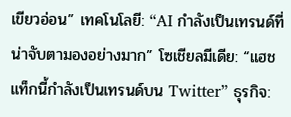เขียวอ่อน” เทคโนโลยี: “AI กำลังเป็นเทรนด์ที่น่าจับตามองอย่างมาก” โซเชียลมีเดีย: “แฮชแท็กนี้กำลังเป็นเทรนด์บน Twitter” ธุรกิจ: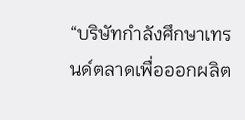“บริษัทกำลังศึกษาเทรนด์ตลาดเพื่อออกผลิต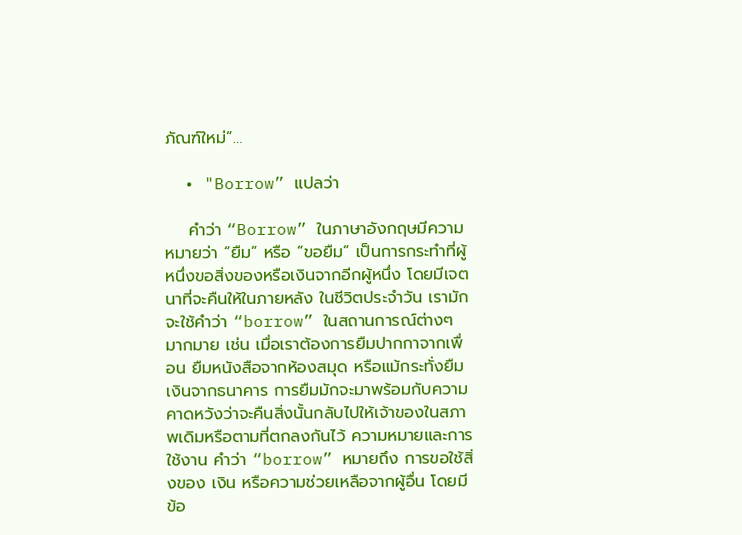ภัณฑ์ใหม่”…

  • "Borrow” แปลว่า

    คำว่า “Borrow” ในภาษาอังกฤษมีความหมายว่า “ยืม” หรือ “ขอยืม” เป็นการกระทำที่ผู้หนึ่งขอสิ่งของหรือเงินจากอีกผู้หนึ่ง โดยมีเจตนาที่จะคืนให้ในภายหลัง ในชีวิตประจำวัน เรามักจะใช้คำว่า “borrow” ในสถานการณ์ต่างๆ มากมาย เช่น เมื่อเราต้องการยืมปากกาจากเพื่อน ยืมหนังสือจากห้องสมุด หรือแม้กระทั่งยืมเงินจากธนาคาร การยืมมักจะมาพร้อมกับความคาดหวังว่าจะคืนสิ่งนั้นกลับไปให้เจ้าของในสภาพเดิมหรือตามที่ตกลงกันไว้ ความหมายและการใช้งาน คำว่า “borrow” หมายถึง การขอใช้สิ่งของ เงิน หรือความช่วยเหลือจากผู้อื่น โดยมีข้อ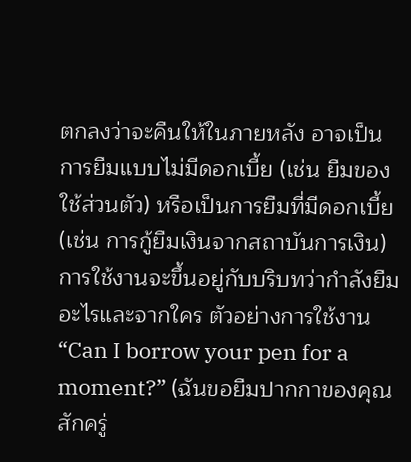ตกลงว่าจะคืนให้ในภายหลัง อาจเป็นการยืมแบบไม่มีดอกเบี้ย (เช่น ยืมของใช้ส่วนตัว) หรือเป็นการยืมที่มีดอกเบี้ย (เช่น การกู้ยืมเงินจากสถาบันการเงิน) การใช้งานจะขึ้นอยู่กับบริบทว่ากำลังยืมอะไรและจากใคร ตัวอย่างการใช้งาน “Can I borrow your pen for a moment?” (ฉันขอยืมปากกาของคุณสักครู่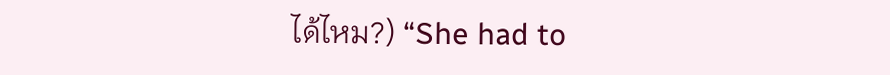ได้ไหม?) “She had to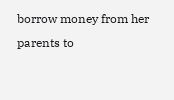borrow money from her parents to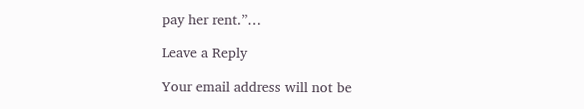pay her rent.”…

Leave a Reply

Your email address will not be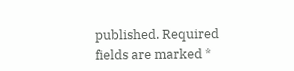published. Required fields are marked *